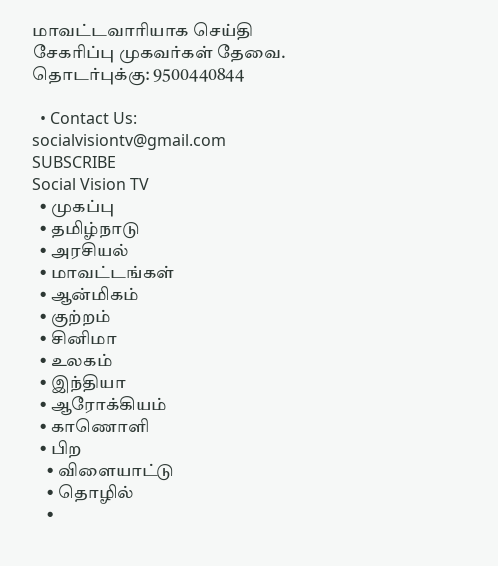மாவட்டவாரியாக செய்தி சேகரிப்பு முகவர்கள் தேவை. தொடர்புக்கு: 9500440844

  • Contact Us: socialvisiontv@gmail.com
SUBSCRIBE
Social Vision TV
  • முகப்பு
  • தமிழ்நாடு
  • அரசியல்
  • மாவட்டங்கள்
  • ஆன்மிகம்
  • குற்றம்
  • சினிமா
  • உலகம்
  • இந்தியா
  • ஆரோக்கியம்
  • காணொளி
  • பிற
    • விளையாட்டு
    • தொழில்
    •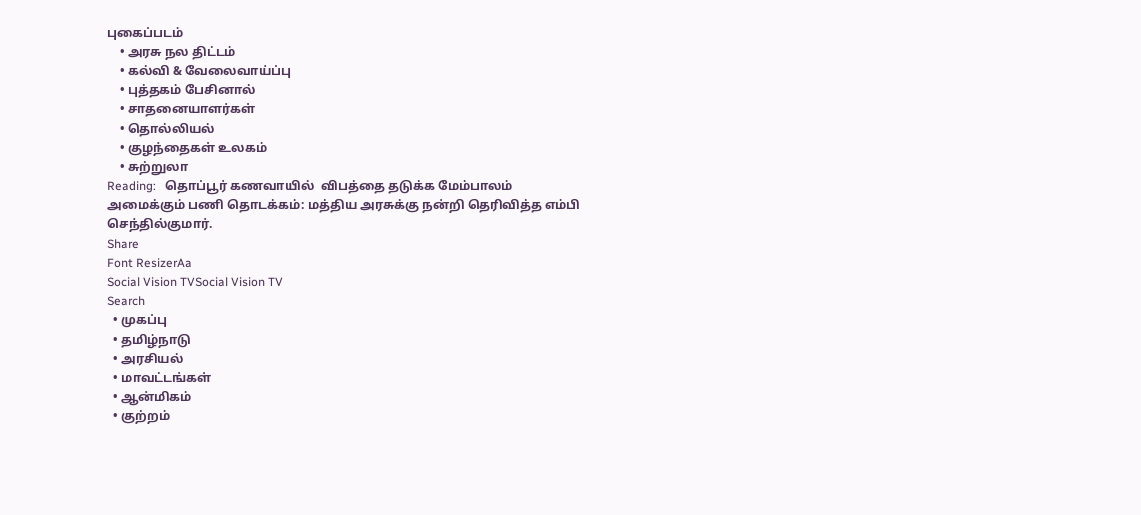புகைப்படம்
    • அரசு நல திட்டம்
    • கல்வி & வேலைவாய்ப்பு
    • புத்தகம் பேசினால்
    • சாதனையாளர்கள்
    • தொல்லியல்
    • குழந்தைகள் உலகம்
    • சுற்றுலா
Reading:   தொப்பூர் கணவாயில்  விபத்தை தடுக்க மேம்பாலம் அமைக்கும் பணி தொடக்கம்: மத்திய அரசுக்கு நன்றி தெரிவித்த எம்பி செந்தில்குமார்.
Share
Font ResizerAa
Social Vision TVSocial Vision TV
Search
  • முகப்பு
  • தமிழ்நாடு
  • அரசியல்
  • மாவட்டங்கள்
  • ஆன்மிகம்
  • குற்றம்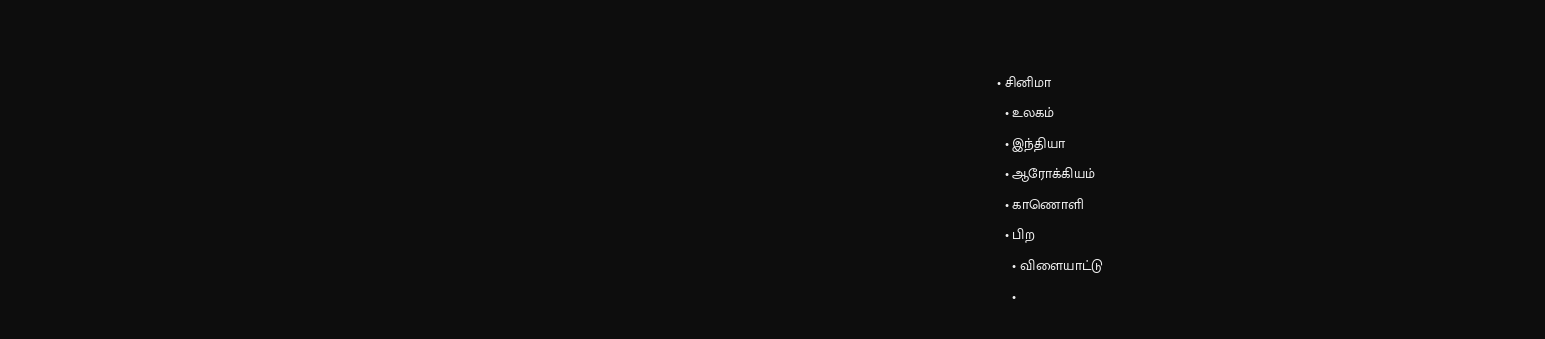• சினிமா
  • உலகம்
  • இந்தியா
  • ஆரோக்கியம்
  • காணொளி
  • பிற
    • விளையாட்டு
    •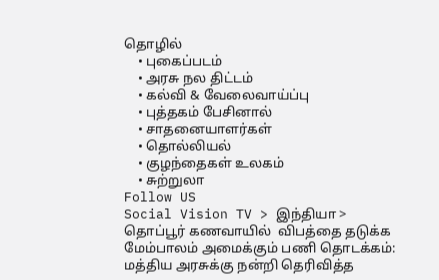தொழில்
    • புகைப்படம்
    • அரசு நல திட்டம்
    • கல்வி & வேலைவாய்ப்பு
    • புத்தகம் பேசினால்
    • சாதனையாளர்கள்
    • தொல்லியல்
    • குழந்தைகள் உலகம்
    • சுற்றுலா
Follow US
Social Vision TV > இந்தியா >   தொப்பூர் கணவாயில்  விபத்தை தடுக்க மேம்பாலம் அமைக்கும் பணி தொடக்கம்: மத்திய அரசுக்கு நன்றி தெரிவித்த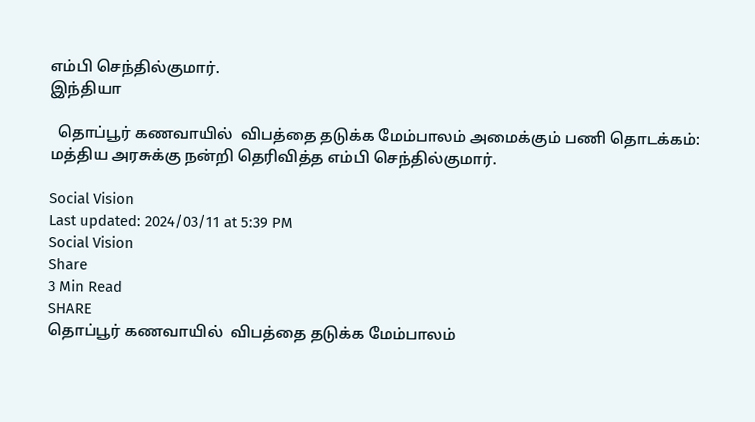எம்பி செந்தில்குமார்.
இந்தியா

  தொப்பூர் கணவாயில்  விபத்தை தடுக்க மேம்பாலம் அமைக்கும் பணி தொடக்கம்: மத்திய அரசுக்கு நன்றி தெரிவித்த எம்பி செந்தில்குமார்.

Social Vision
Last updated: 2024/03/11 at 5:39 PM
Social Vision
Share
3 Min Read
SHARE
தொப்பூர் கணவாயில்  விபத்தை தடுக்க மேம்பாலம்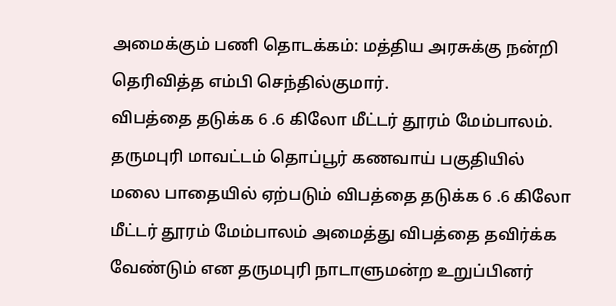அமைக்கும் பணி தொடக்கம்: மத்திய அரசுக்கு நன்றி தெரிவித்த எம்பி செந்தில்குமார்.
விபத்தை தடுக்க 6 .6 கிலோ மீட்டர் தூரம் மேம்பாலம்.
தருமபுரி மாவட்டம் தொப்பூர் கணவாய் பகுதியில் மலை பாதையில் ஏற்படும் விபத்தை தடுக்க 6 .6 கிலோ மீட்டர் தூரம் மேம்பாலம் அமைத்து விபத்தை தவிர்க்க வேண்டும் என தருமபுரி நாடாளுமன்ற உறுப்பினர்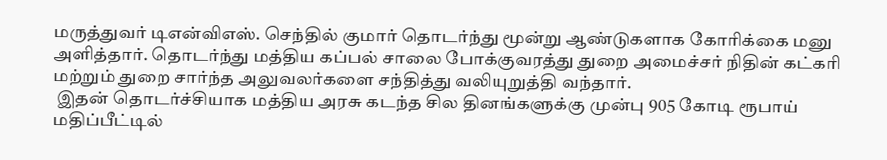மருத்துவர் டிஎன்விஎஸ். செந்தில் குமார் தொடர்ந்து மூன்று ஆண்டுகளாக கோரிக்கை மனு அளித்தார். தொடர்ந்து மத்திய கப்பல் சாலை போக்குவரத்து துறை அமைச்சர் நிதின் கட்கரி மற்றும் துறை சார்ந்த அலுவலர்களை சந்தித்து வலியுறுத்தி வந்தார்.
 இதன் தொடர்ச்சியாக மத்திய அரசு கடந்த சில தினங்களுக்கு முன்பு 905 கோடி ரூபாய் மதிப்பீட்டில்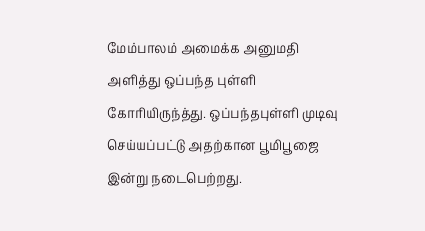மேம்பாலம் அமைக்க அனுமதி அளித்து ஒப்பந்த புள்ளி கோரியிருந்த்து. ஒப்பந்தபுள்ளி முடிவு செய்யப்பட்டு அதற்கான பூமிபூஜை
இன்று நடைபெற்றது.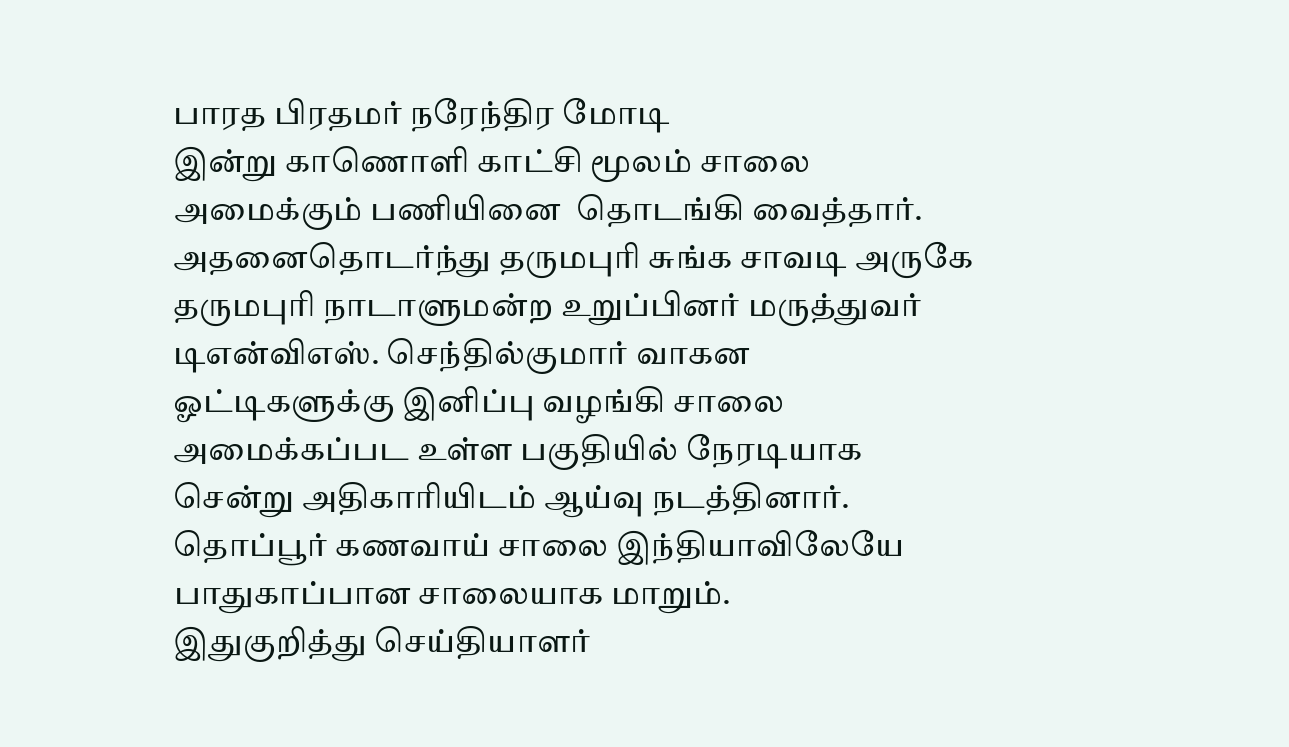பாரத பிரதமர் நரேந்திர மோடி
இன்று காணொளி காட்சி மூலம் சாலை அமைக்கும் பணியினை  தொடங்கி வைத்தார்.
அதனைதொடர்ந்து தருமபுரி சுங்க சாவடி அருகே தருமபுரி நாடாளுமன்ற உறுப்பினர் மருத்துவர் டிஎன்விஎஸ். செந்தில்குமார் வாகன ஓட்டிகளுக்கு இனிப்பு வழங்கி சாலை அமைக்கப்பட உள்ள பகுதியில் நேரடியாக சென்று அதிகாரியிடம் ஆய்வு நடத்தினார்.
தொப்பூர் கணவாய் சாலை இந்தியாவிலேயே பாதுகாப்பான சாலையாக மாறும்.
இதுகுறித்து செய்தியாளர்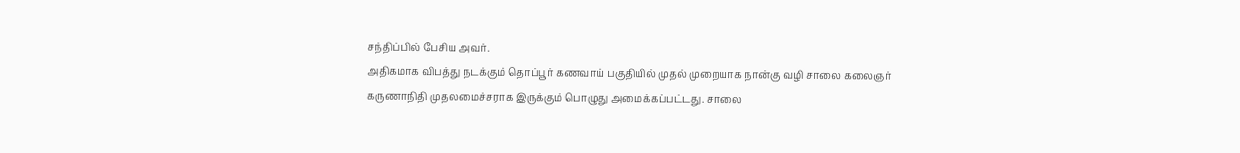சந்திப்பில் பேசிய அவர்.
அதிகமாக விபத்து நடக்கும் தொப்பூர் கணவாய் பகுதியில் முதல் முறையாக நான்கு வழி சாலை கலைஞர் கருணாநிதி முதலமைச்சராக இருக்கும் பொழுது அமைக்கப்பட்டது. சாலை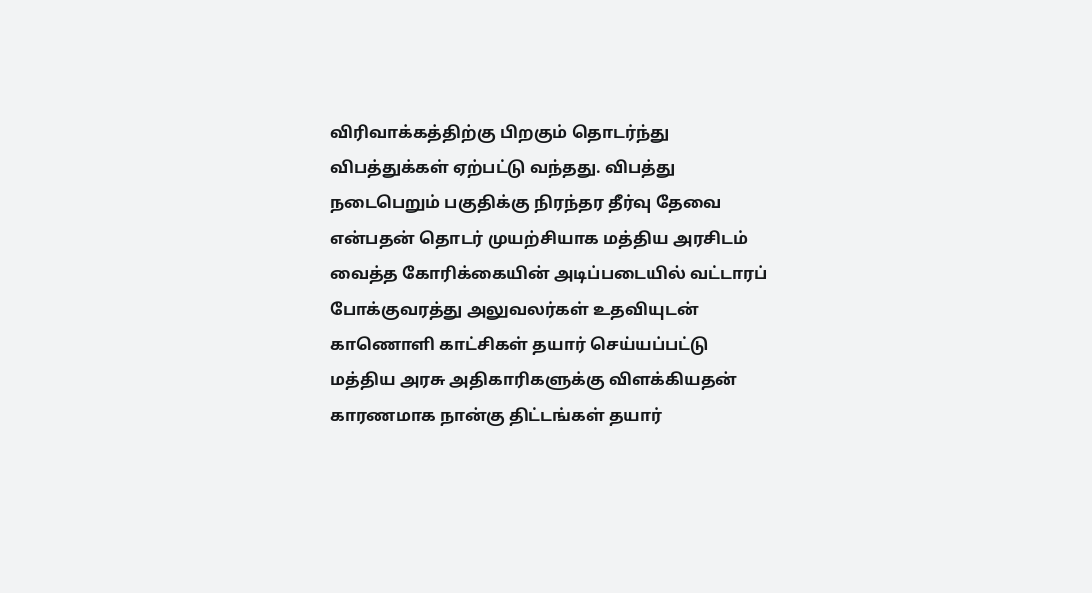விரிவாக்கத்திற்கு பிறகும் தொடர்ந்து விபத்துக்கள் ஏற்பட்டு வந்தது. விபத்து நடைபெறும் பகுதிக்கு நிரந்தர தீர்வு தேவை என்பதன் தொடர் முயற்சியாக மத்திய அரசிடம் வைத்த கோரிக்கையின் அடிப்படையில் வட்டாரப் போக்குவரத்து அலுவலர்கள் உதவியுடன் காணொளி காட்சிகள் தயார் செய்யப்பட்டு  மத்திய அரசு அதிகாரிகளுக்கு விளக்கியதன் காரணமாக நான்கு திட்டங்கள் தயார்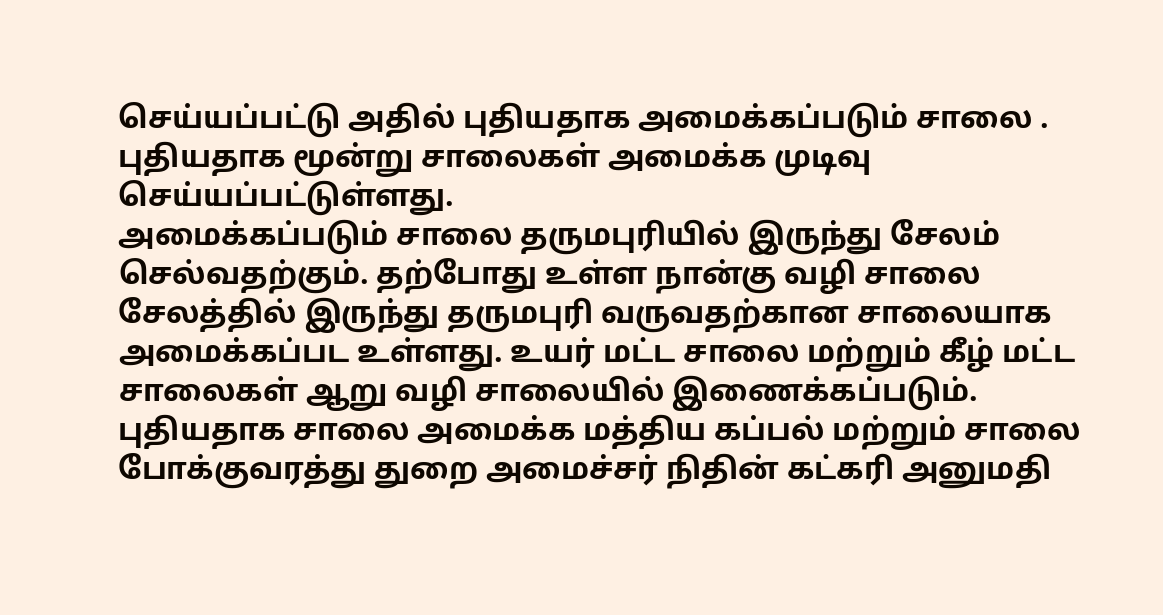செய்யப்பட்டு அதில் புதியதாக அமைக்கப்படும் சாலை .  புதியதாக மூன்று சாலைகள் அமைக்க முடிவு செய்யப்பட்டுள்ளது.
அமைக்கப்படும் சாலை தருமபுரியில் இருந்து சேலம் செல்வதற்கும். தற்போது உள்ள நான்கு வழி சாலை சேலத்தில் இருந்து தருமபுரி வருவதற்கான சாலையாக அமைக்கப்பட உள்ளது. உயர் மட்ட சாலை மற்றும் கீழ் மட்ட சாலைகள் ஆறு வழி சாலையில் இணைக்கப்படும். புதியதாக சாலை அமைக்க மத்திய கப்பல் மற்றும் சாலை போக்குவரத்து துறை அமைச்சர் நிதின் கட்கரி அனுமதி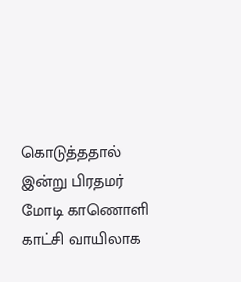கொடுத்ததால் இன்று பிரதமர் மோடி காணொளி காட்சி வாயிலாக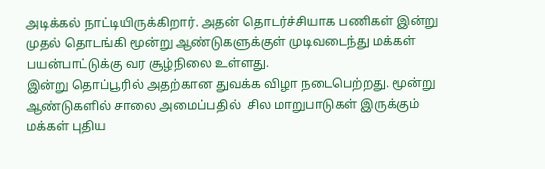அடிக்கல் நாட்டியிருக்கிறார். அதன் தொடர்ச்சியாக பணிகள் இன்று முதல் தொடங்கி மூன்று ஆண்டுகளுக்குள் முடிவடைந்து மக்கள் பயன்பாட்டுக்கு வர சூழ்நிலை உள்ளது.
இன்று தொப்பூரில் அதற்கான துவக்க விழா நடைபெற்றது. மூன்று ஆண்டுகளில் சாலை அமைப்பதில்  சில மாறுபாடுகள் இருக்கும் மக்கள் புதிய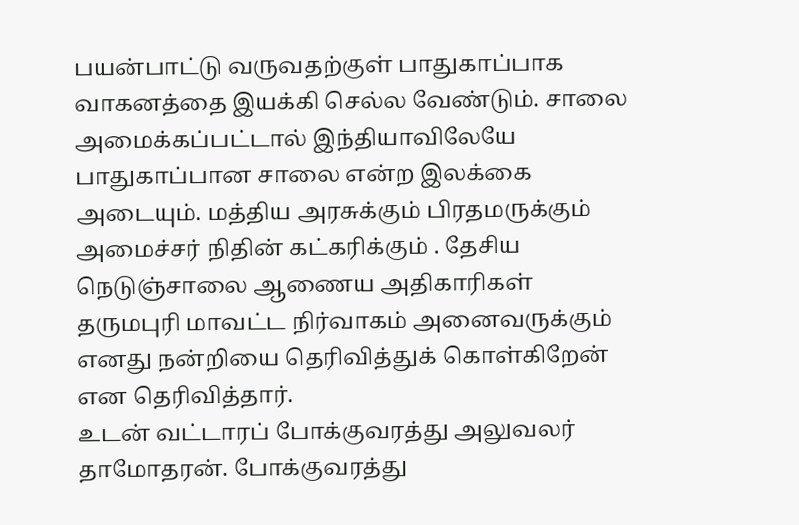பயன்பாட்டு வருவதற்குள் பாதுகாப்பாக வாகனத்தை இயக்கி செல்ல வேண்டும். சாலை அமைக்கப்பட்டால் இந்தியாவிலேயே பாதுகாப்பான சாலை என்ற இலக்கை அடையும். மத்திய அரசுக்கும் பிரதமருக்கும் அமைச்சர் நிதின் கட்கரிக்கும் . தேசிய நெடுஞ்சாலை ஆணைய அதிகாரிகள் தருமபுரி மாவட்ட நிர்வாகம் அனைவருக்கும் எனது நன்றியை தெரிவித்துக் கொள்கிறேன் என தெரிவித்தார்.
உடன் வட்டாரப் போக்குவரத்து அலுவலர் தாமோதரன். போக்குவரத்து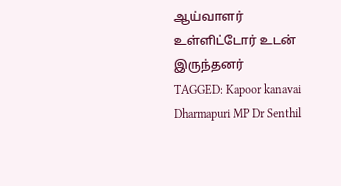ஆய்வாளர் உள்ளிட்டோர் உடன் இருந்தனர்
TAGGED: Kapoor kanavai Dharmapuri MP Dr Senthil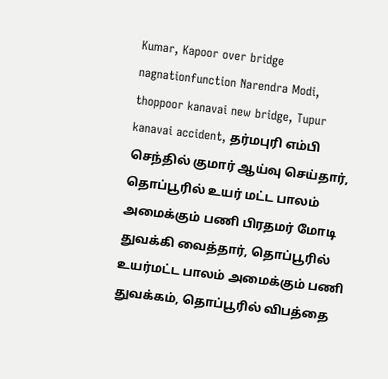Kumar, Kapoor over bridge nagnationfunction Narendra Modi, thoppoor kanavai new bridge, Tupur kanavai accident, தர்மபுரி எம்பி செந்தில் குமார் ஆய்வு செய்தார், தொப்பூரில் உயர் மட்ட பாலம் அமைக்கும் பணி பிரதமர் மோடி துவக்கி வைத்தார், தொப்பூரில் உயர்மட்ட பாலம் அமைக்கும் பணி துவக்கம், தொப்பூரில் விபத்தை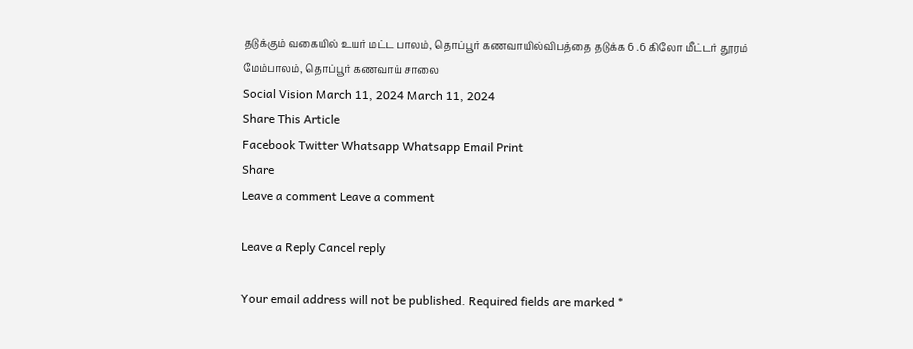தடுக்கும் வகையில் உயர் மட்ட பாலம், தொப்பூர் கணவாயில்விபத்தை தடுக்க 6 .6 கிலோ மீட்டர் தூரம் மேம்பாலம், தொப்பூர் கணவாய் சாலை
Social Vision March 11, 2024 March 11, 2024
Share This Article
Facebook Twitter Whatsapp Whatsapp Email Print
Share
Leave a comment Leave a comment

Leave a Reply Cancel reply

Your email address will not be published. Required fields are marked *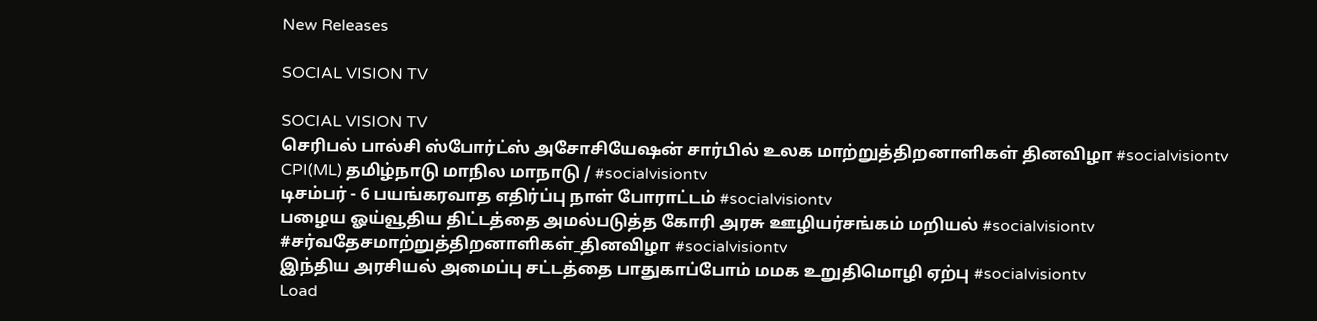New Releases

SOCIAL VISION TV

SOCIAL VISION TV
செரிபல் பால்சி ஸ்போர்ட்ஸ் அசோசியேஷன் சார்பில் உலக மாற்றுத்திறனாளிகள் தினவிழா #socialvisiontv
CPI(ML) தமிழ்நாடு மாநில மாநாடு / #socialvisiontv
டிசம்பர் - 6 பயங்கரவாத எதிர்ப்பு நாள் போராட்டம் #socialvisiontv
பழைய ஓய்வூதிய திட்டத்தை அமல்படுத்த கோரி அரசு ஊழியர்சங்கம் மறியல் #socialvisiontv
#சர்வதேசமாற்றுத்திறனாளிகள்_தினவிழா #socialvisiontv
இந்திய அரசியல் அமைப்பு சட்டத்தை பாதுகாப்போம் மமக உறுதிமொழி ஏற்பு #socialvisiontv
Load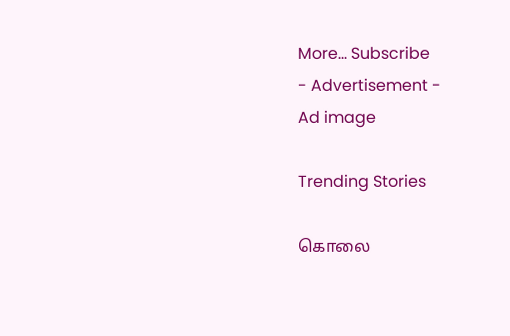More... Subscribe
- Advertisement -
Ad image

Trending Stories

கொலை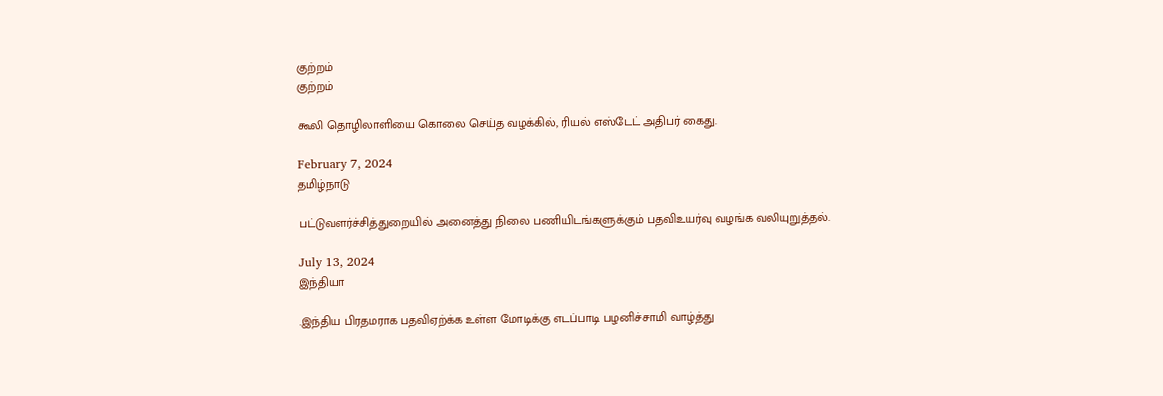குற்றம்
குற்றம்

கூலி தொழிலாளியை கொலை செய்த வழக்கில், ரியல் எஸ்டேட் அதிபர் கைது.

February 7, 2024
தமிழ்நாடு

பட்டுவளர்ச்சித்துறையில் அனைத்து நிலை பணியிடங்களுக்கும் பதவிஉயர்வு வழங்க வலியுறுத்தல்.

July 13, 2024
இந்தியா

.இந்திய பிரதமராக பதவிஏற்க்க உள்ள மோடிக்கு எடப்பாடி பழனிச்சாமி வாழ்த்து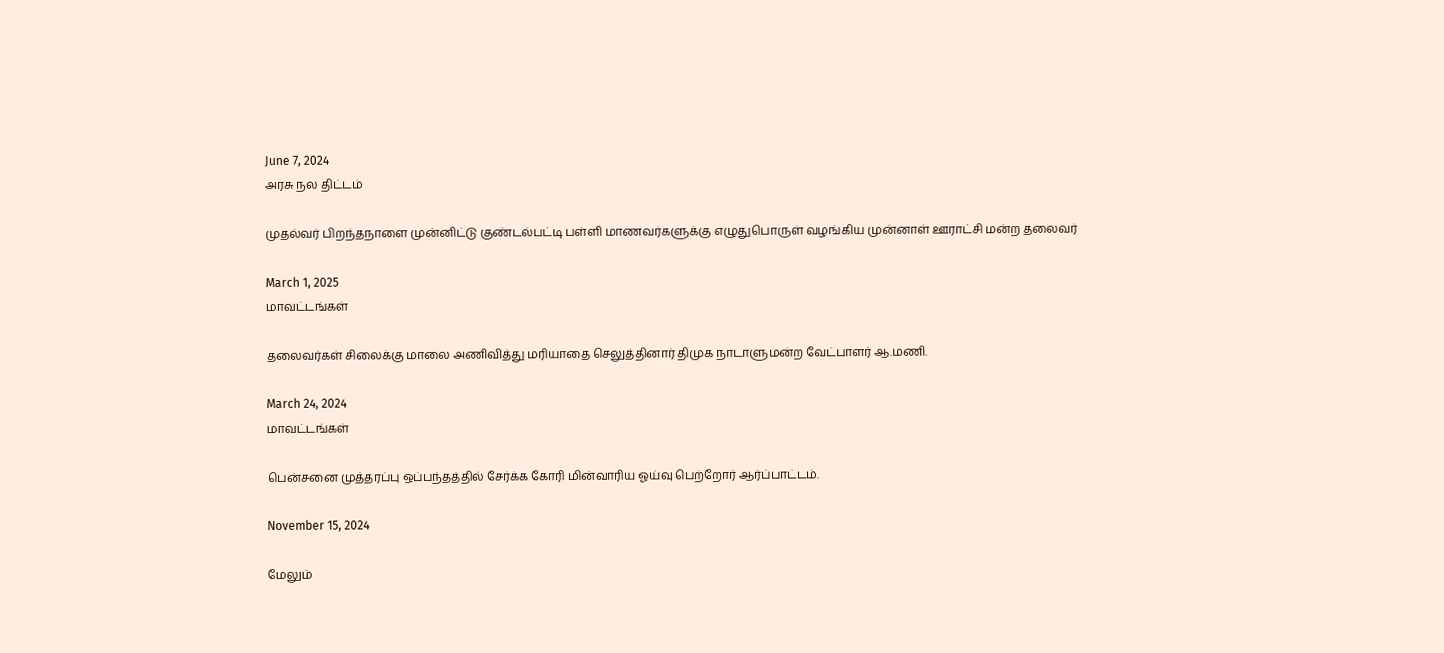June 7, 2024
அரசு நல திட்டம்

முதல்வர் பிறந்தநாளை முன்னிட்டு குண்டல்பட்டி பள்ளி மாணவர்களுக்கு எழுதுபொருள் வழங்கிய முன்னாள் ஊராட்சி மன்ற தலைவர்

March 1, 2025
மாவட்டங்கள்

தலைவர்கள் சிலைக்கு மாலை அணிவித்து மரியாதை செலுத்தினார் திமுக நாடாளுமன்ற வேட்பாளர் ஆ.மணி.

March 24, 2024
மாவட்டங்கள்

பென்சனை முத்தரப்பு ஒப்பந்தத்தில் சேர்க்க கோரி மின்வாரிய ஓய்வு பெற்றோர் ஆர்ப்பாட்டம்.

November 15, 2024

மேலும்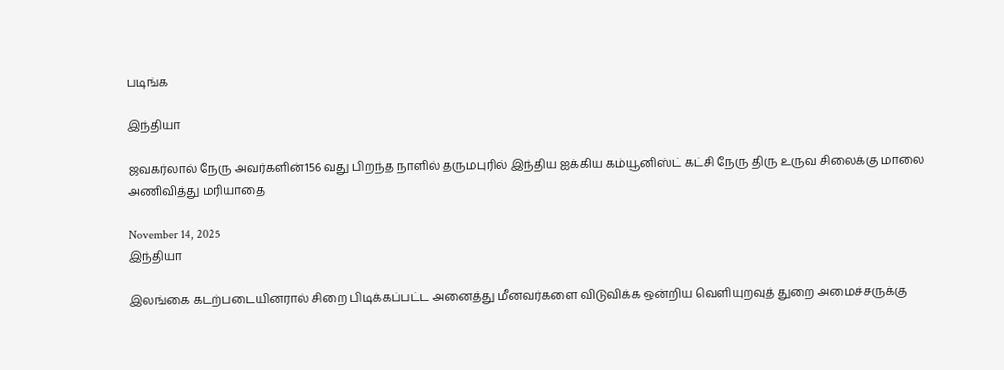படிங்க

இந்தியா

ஜவகர்லால் நேரு அவர்களின்156 வது பிறந்த நாளில் தருமபுரில் இந்திய ஐக்கிய கம்யூனிஸ்ட் கட்சி நேரு திரு உருவ சிலைக்கு மாலை அணிவித்து மரியாதை

November 14, 2025
இந்தியா

இலங்கை கடற்படையினரால் சிறை பிடிக்கப்பட்ட அனைத்து மீனவர்களை விடுவிக்க ஒன்றிய வெளியுறவுத் துறை அமைச்சருக்கு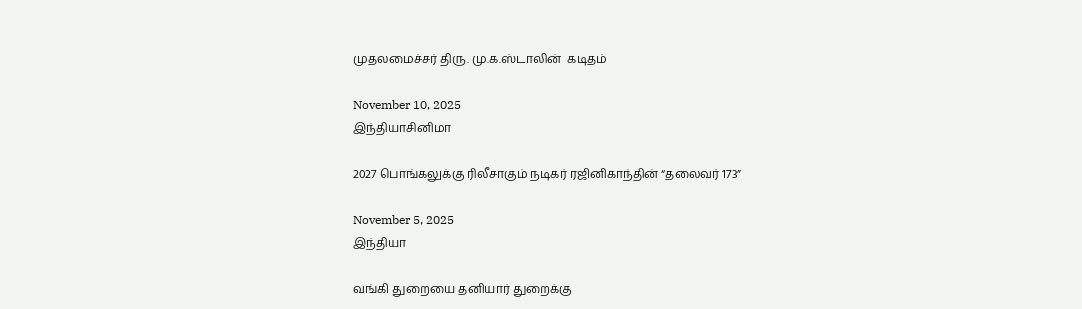முதலமைச்சர் திரு. மு.க.ஸ்டாலின்  கடிதம்

November 10, 2025
இந்தியாசினிமா

2027 பொங்கலுக்கு ரிலீசாகும் நடிகர் ரஜினிகாந்தின் “தலைவர் 173”

November 5, 2025
இந்தியா

வங்கி துறையை தனியார் துறைக்கு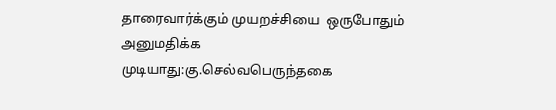தாரைவார்க்கும் முயறச்சியை  ஒருபோதும் அனுமதிக்க முடியாது:கு.செல்வபெருந்தகை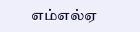எம்எல்ஏ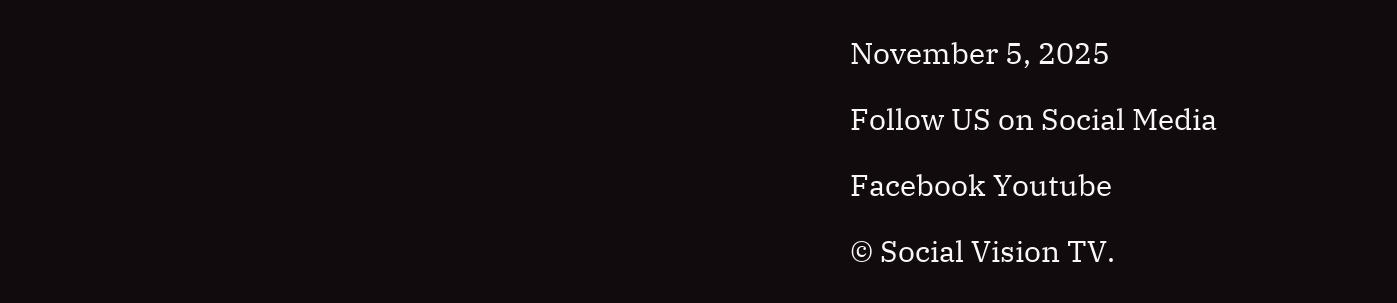November 5, 2025

Follow US on Social Media

Facebook Youtube

© Social Vision TV.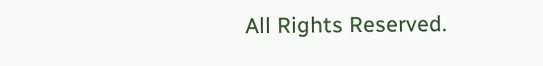All Rights Reserved.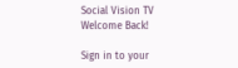Social Vision TV
Welcome Back!

Sign in to your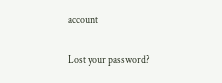account

Lost your password?